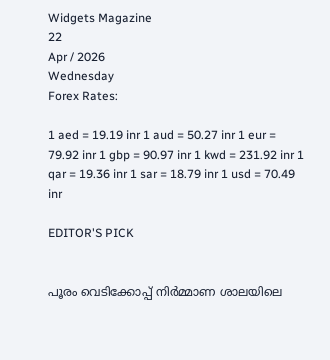Widgets Magazine
22
Apr / 2026
Wednesday
Forex Rates:

1 aed = 19.19 inr 1 aud = 50.27 inr 1 eur = 79.92 inr 1 gbp = 90.97 inr 1 kwd = 231.92 inr 1 qar = 19.36 inr 1 sar = 18.79 inr 1 usd = 70.49 inr

EDITOR'S PICK


പൂരം വെടിക്കോപ്പ് നിർമ്മാണ ശാലയിലെ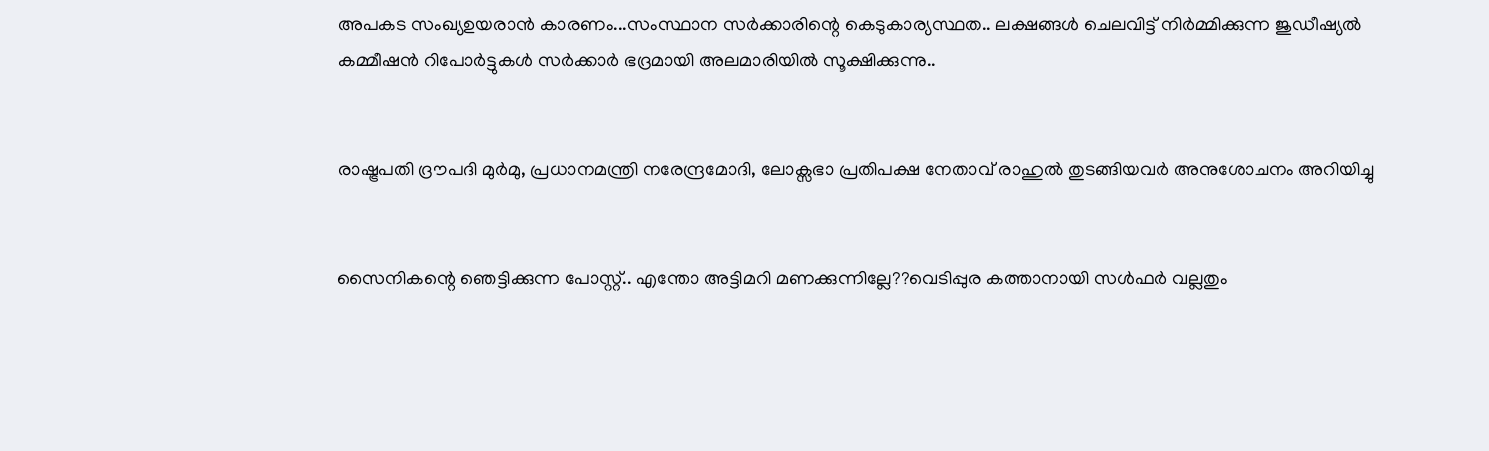അപകട സംഖ്യഉയരാൻ കാരണം...സംസ്ഥാന സർക്കാരിന്റെ കെടുകാര്യസ്ഥത.. ലക്ഷങ്ങൾ ചെലവിട്ട് നിർമ്മിക്കുന്ന ജുഡീഷ്യൽ കമ്മീഷൻ റിപോർട്ടുകൾ സർക്കാർ ഭദ്രമായി അലമാരിയിൽ സൂക്ഷിക്കുന്നു..


രാഷ്ട്രപതി ദ്രൗപദി മുർമു, പ്രധാനമന്ത്രി നരേന്ദ്രമോദി, ലോക്സഭാ പ്രതിപക്ഷ നേതാവ് രാഹുൽ തുടങ്ങിയവർ അനുശോചനം അറിയിച്ചു


സൈനികന്റെ ഞെട്ടിക്കുന്ന പോസ്റ്റ്.. എന്തോ അട്ടിമറി മണക്കുന്നില്ലേ??വെടിപ്പുര കത്താനായി സൾഫർ വല്ലതും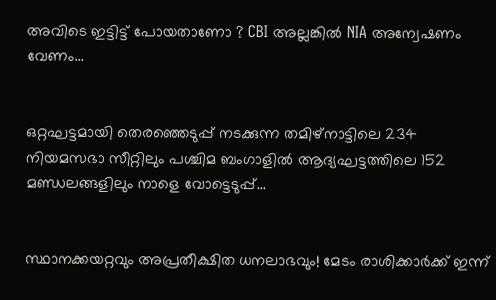അവിടെ ഇട്ടിട്ട് പോയതാണോ ? CBI അല്ലങ്കിൽ NIA അന്വേഷണം വേണം...


ഒറ്റഘട്ടമായി തെരഞ്ഞെടുപ്പ് നടക്കുന്ന തമിഴ്നാട്ടിലെ 234 നിയമസഭാ സീറ്റിലും പശ്ചിമ ബംഗാളില്‍ ആദ്യഘട്ടത്തിലെ 152 മണ്ഡലങ്ങളിലും നാളെ വോട്ടെടുപ്പ്...


സ്ഥാനക്കയറ്റവും അപ്രതീക്ഷിത ധനലാഭവും! മേടം രാശിക്കാർക്ക് ഇന്ന്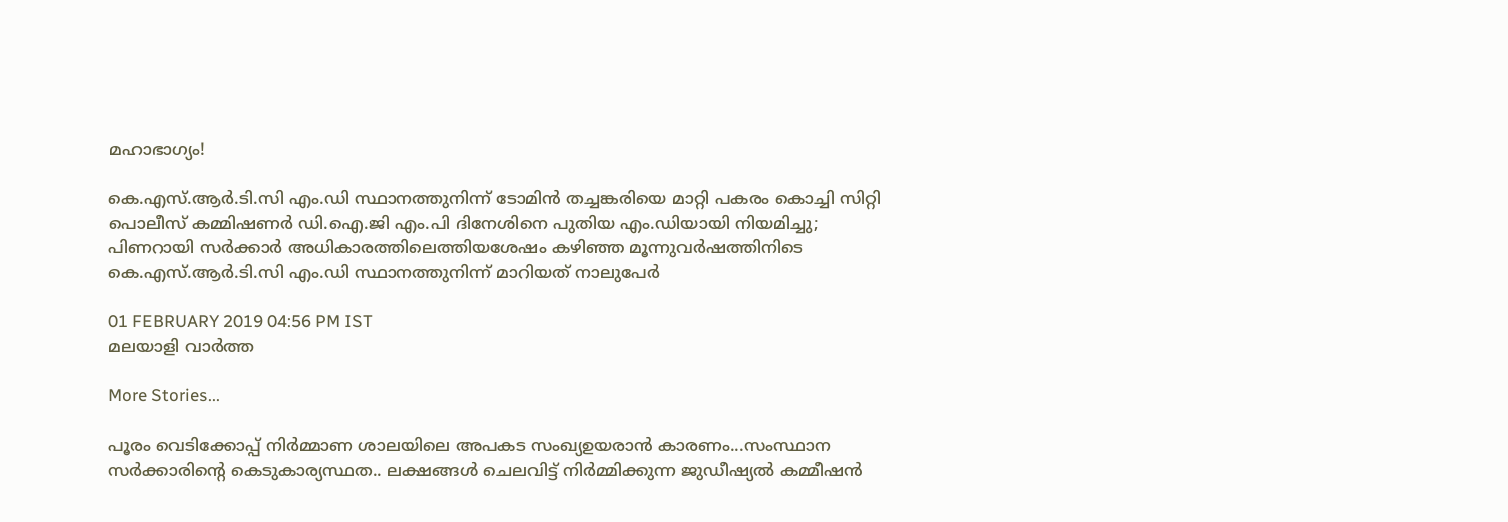മഹാഭാഗ്യം!

കെ.എസ്.ആര്‍.ടി.സി എം.ഡി സ്ഥാനത്തുനിന്ന് ടോമിന്‍ തച്ചങ്കരിയെ മാറ്റി പകരം കൊച്ചി സിറ്റി പൊലീസ് കമ്മിഷണര്‍ ഡി.ഐ.ജി എം.പി ദിനേശിനെ പുതിയ എം.ഡിയായി നിയമിച്ചു; പിണറായി സർക്കാർ അധികാരത്തിലെത്തിയശേഷം കഴിഞ്ഞ മൂന്നുവര്‍ഷത്തിനിടെ കെ.എസ്.ആര്‍.ടി.സി എം.ഡി സ്ഥാനത്തുനിന്ന് മാറിയത് നാലുപേര്‍

01 FEBRUARY 2019 04:56 PM IST
മലയാളി വാര്‍ത്ത

More Stories...

പൂരം വെടിക്കോപ്പ് നിർമ്മാണ ശാലയിലെ അപകട സംഖ്യഉയരാൻ കാരണം...സംസ്ഥാന സർക്കാരിന്റെ കെടുകാര്യസ്ഥത.. ലക്ഷങ്ങൾ ചെലവിട്ട് നിർമ്മിക്കുന്ന ജുഡീഷ്യൽ കമ്മീഷൻ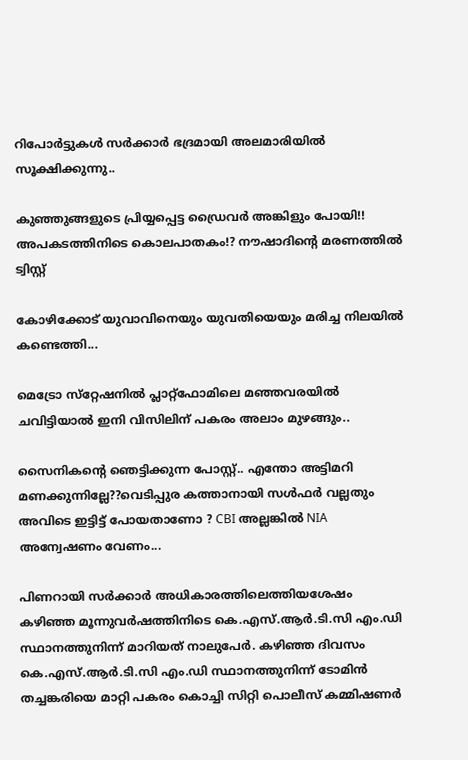റിപോർട്ടുകൾ സർക്കാർ ഭദ്രമായി അലമാരിയിൽ സൂക്ഷിക്കുന്നു..

കുഞ്ഞുങ്ങളുടെ പ്രിയ്യപ്പെട്ട ഡ്രൈവർ അങ്കിളും പോയി!! അപകടത്തിനിടെ കൊലപാതകം!? നൗഷാദിന്റെ മരണത്തിൽ ട്വിസ്റ്റ്

കോഴിക്കോട് യുവാവിനെയും യുവതിയെയും മരിച്ച നിലയില്‍ കണ്ടെത്തി...

മെട്രോ സ്‌റ്റേഷനിൽ പ്ലാറ്റ്‌ഫോമിലെ മഞ്ഞവരയിൽ ചവിട്ടിയാൽ ഇനി വിസിലിന് പകരം അലാം മുഴങ്ങും..

സൈനികന്റെ ഞെട്ടിക്കുന്ന പോസ്റ്റ്.. എന്തോ അട്ടിമറി മണക്കുന്നില്ലേ??വെടിപ്പുര കത്താനായി സൾഫർ വല്ലതും അവിടെ ഇട്ടിട്ട് പോയതാണോ ? CBI അല്ലങ്കിൽ NIA അന്വേഷണം വേണം...

പിണറായി സർക്കാർ അധികാരത്തിലെത്തിയശേഷം കഴിഞ്ഞ മൂന്നുവര്‍ഷത്തിനിടെ കെ.എസ്.ആര്‍.ടി.സി എം.ഡി സ്ഥാനത്തുനിന്ന് മാറിയത് നാലുപേര്‍. കഴിഞ്ഞ ദിവസം കെ.എസ്.ആര്‍.ടി.സി എം.ഡി സ്ഥാനത്തുനിന്ന് ടോമിന്‍ തച്ചങ്കരിയെ മാറ്റി പകരം കൊച്ചി സിറ്റി പൊലീസ് കമ്മിഷണര്‍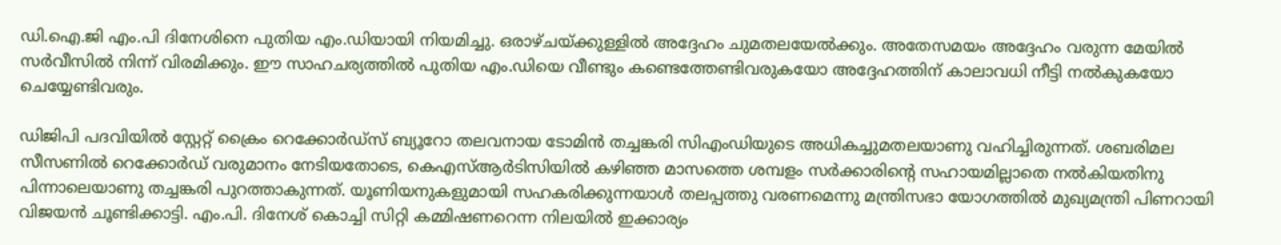ഡി.ഐ.ജി എം.പി ദിനേശിനെ പുതിയ എം.ഡിയായി നിയമിച്ചു. ഒരാഴ്ചയ്ക്കുള്ളില്‍ അദ്ദേഹം ചുമതലയേല്‍ക്കും. അതേസമയം അദ്ദേഹം വരുന്ന മേയില്‍ സര്‍വീസില്‍ നിന്ന് വിരമിക്കും. ഈ സാഹചര്യത്തിൽ പുതിയ എം.ഡിയെ വീണ്ടും കണ്ടെത്തേണ്ടിവരുകയോ അദ്ദേഹത്തിന് കാലാവധി നീട്ടി നല്‍കുകയോ ചെയ്യേണ്ടിവരും.

ഡിജിപി പദവിയിൽ സ്റ്റേറ്റ് ക്രൈം റെക്കോർഡ്സ് ബ്യൂറോ തലവനായ ടോമിൻ തച്ചങ്കരി സിഎംഡിയുടെ അധികച്ചുമതലയാണു വഹിച്ചിരുന്നത്. ശബരിമല സീസണിൽ റെക്കോർഡ് വരുമാനം നേടിയതോടെ, കെഎസ്ആർടിസിയിൽ കഴിഞ്ഞ മാസത്തെ ശമ്പളം സർക്കാരിന്റെ സഹായമില്ലാതെ നൽകിയതിനു പിന്നാലെയാണു തച്ചങ്കരി പുറത്താകുന്നത്. യൂണിയനുകളുമായി സഹകരിക്കുന്നയാൾ തലപ്പത്തു വരണമെന്നു മന്ത്രിസഭാ യോഗത്തിൽ മുഖ്യമന്ത്രി പിണറായി വിജയൻ ചൂണ്ടിക്കാട്ടി. എം.പി. ദിനേശ് കൊച്ചി സിറ്റി കമ്മിഷണറെന്ന നിലയിൽ ഇക്കാര്യം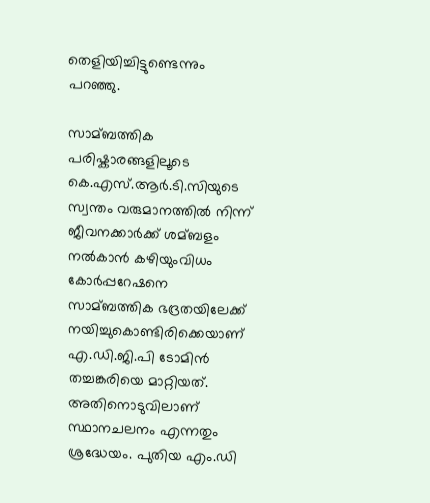തെളിയിച്ചിട്ടുണ്ടെന്നും പറഞ്ഞു.

സാമ്ബത്തിക പരിഷ്കാരങ്ങളിലൂടെ കെ.എസ്.ആര്‍.ടി.സിയുടെ സ്വന്തം വരുമാനത്തില്‍ നിന്ന് ജീവനക്കാര്‍ക്ക് ശമ്ബളം നല്‍കാന്‍ കഴിയുംവിധം കോര്‍പ്പറേഷനെ സാമ്ബത്തിക ഭദ്രതയിലേക്ക് നയിച്ചുകൊണ്ടിരിക്കെയാണ് എ.ഡി.ജി.പി ടോമിന്‍ തച്ചങ്കരിയെ മാറ്റിയത്. അതിനൊടുവിലാണ് സ്ഥാനചലനം എന്നതും ശ്രദ്ധേയം. പുതിയ എം.ഡി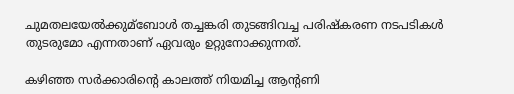ചുമതലയേല്‍ക്കുമ്ബോള്‍ തച്ചങ്കരി തുടങ്ങിവച്ച പരിഷ്കരണ നടപടികള്‍ തുടരുമോ എന്നതാണ് ഏവരും ഉറ്റുനോക്കുന്നത്.

കഴിഞ്ഞ സര്‍ക്കാരിന്റെ കാലത്ത് നിയമിച്ച ആന്റണി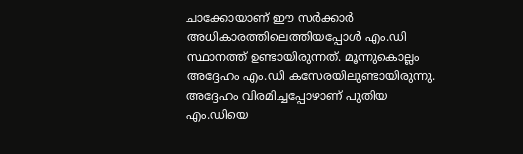ചാക്കോയാണ് ഈ സര്‍ക്കാര്‍ അധികാരത്തിലെത്തിയപ്പോള്‍ എം.ഡി സ്ഥാനത്ത് ഉണ്ടായിരുന്നത്. മൂന്നുകൊല്ലം അദ്ദേഹം എം.ഡി കസേരയിലുണ്ടായിരുന്നു. അദ്ദേഹം വിരമിച്ചപ്പോഴാണ് പുതിയ എം.ഡിയെ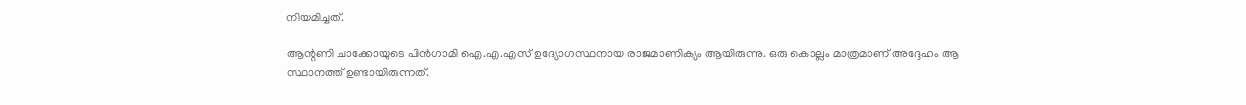നിയമിച്ചത്.

ആന്റണി ചാക്കോയുടെ പിന്‍ഗാമി ഐ.എ.എസ് ഉദ്യോഗസ്ഥനായ രാജമാണിക്യം ആയിരുന്നു. ഒരു കൊല്ലം മാത്രമാണ് അദ്ദേഹം ആ സ്ഥാനത്ത് ഉണ്ടായിരുന്നത്.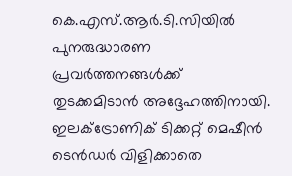കെ.എസ്.ആര്‍.ടി.സിയില്‍ പുനരുദ്ധാരണ പ്രവര്‍ത്തനങ്ങള്‍ക്ക് തുടക്കമിടാന്‍ അദ്ദേഹത്തിനായി. ഇലക്‌ട്രോണിക് ടിക്കറ്റ് മെഷീന്‍ ടെന്‍ഡര്‍ വിളിക്കാതെ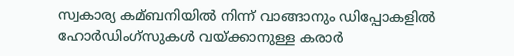സ്വകാര്യ കമ്ബനിയില്‍ നിന്ന് വാങ്ങാനും ഡിപ്പോകളില്‍ ഹോര്‍ഡിംഗ്സുകള്‍ വയ്ക്കാനുള്ള കരാര്‍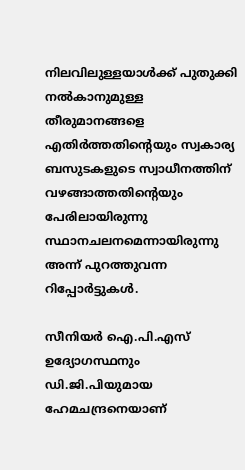നിലവിലുള്ളയാള്‍ക്ക് പുതുക്കി നല്‍കാനുമുള്ള തീരുമാനങ്ങളെ എതിര്‍ത്തതിന്റെയും സ്വകാര്യ ബസുടകളുടെ സ്വാധീനത്തിന് വഴങ്ങാത്തതിന്റെയും പേരിലായിരുന്നു സ്ഥാനചലനമെന്നായിരുന്നു അന്ന് പുറത്തുവന്ന റിപ്പോര്‍ട്ടുകള്‍.

സീനിയര്‍ ഐ.പി.എസ് ഉദ്യോഗസ്ഥനും ഡി.ജി.പിയുമായ ഹേമചന്ദ്രനെയാണ്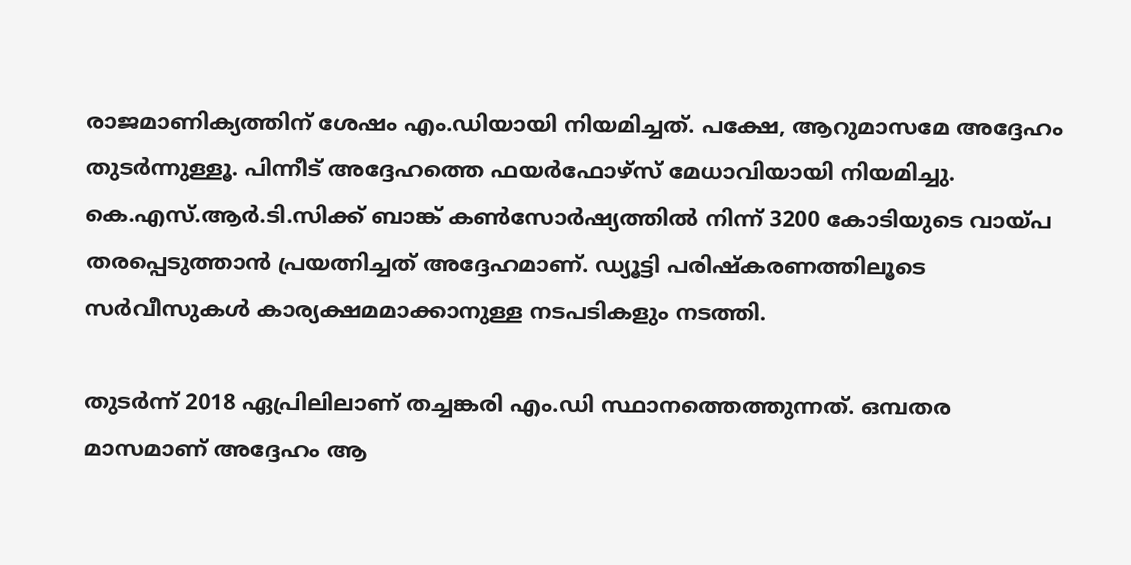രാജമാണിക്യത്തിന് ശേഷം എം.ഡിയായി നിയമിച്ചത്. പക്ഷേ, ആറുമാസമേ അദ്ദേഹം തുടര്‍ന്നുള്ളൂ. പിന്നീട് അദ്ദേഹത്തെ ഫയര്‍ഫോഴ്സ് മേധാവിയായി നിയമിച്ചു. കെ.എസ്.ആര്‍.ടി.സിക്ക് ബാങ്ക് കണ്‍സോര്‍ഷ്യത്തില്‍ നിന്ന് 3200 കോടിയുടെ വായ്പ തരപ്പെടുത്താന്‍ പ്രയത്നിച്ചത് അദ്ദേഹമാണ്. ഡ്യൂട്ടി പരിഷ്കരണത്തിലൂടെ സര്‍വീസുകള്‍ കാര്യക്ഷമമാക്കാനുള്ള നടപടികളും നടത്തി.

തുടർന്ന് 2018 ഏപ്രിലിലാണ് തച്ചങ്കരി എം.ഡി സ്ഥാനത്തെത്തുന്നത്. ഒമ്പതര മാസമാണ് അദ്ദേഹം ആ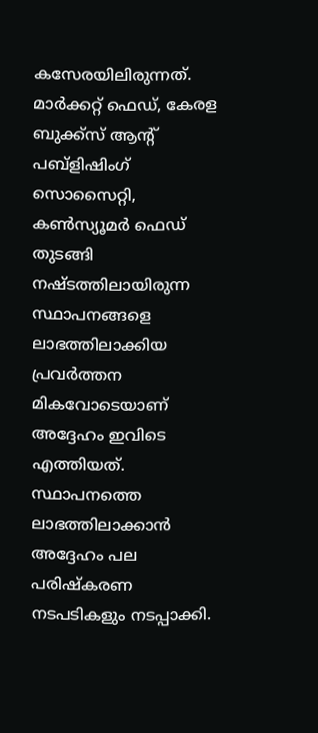കസേരയിലിരുന്നത്. മാര്‍ക്കറ്റ് ഫെഡ്, കേരള ബുക്ക്സ് ആന്റ് പബ്ളിഷിംഗ് സൊസൈറ്റി, കണ്‍സ്യൂമര്‍ ഫെഡ് തുടങ്ങി നഷ്ടത്തിലായിരുന്ന സ്ഥാപനങ്ങളെ ലാഭത്തിലാക്കിയ പ്രവര്‍ത്തന മികവോടെയാണ് അദ്ദേഹം ഇവിടെ എത്തിയത്. സ്ഥാപനത്തെ ലാഭത്തിലാക്കാന്‍ അദ്ദേഹം പല പരിഷ്കരണ നടപടികളും നടപ്പാക്കി.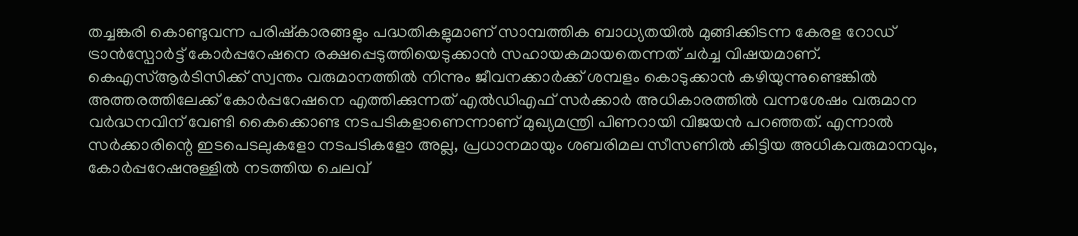തച്ചങ്കരി കൊണ്ടുവന്ന പരിഷ്‌കാരങ്ങളും പദ്ധതികളുമാണ് സാമ്പത്തിക ബാധ്യതയില്‍ മുങ്ങിക്കിടന്ന കേരള റോഡ് ട്രാന്‍സ്പോര്‍ട്ട് കോര്‍പ്പറേഷനെ രക്ഷപ്പെടുത്തിയെടുക്കാന്‍ സഹായകമായതെന്നത് ചർച്ച വിഷയമാണ്. കെഎസ്ആര്‍ടിസിക്ക് സ്വന്തം വരുമാനത്തില്‍ നിന്നും ജീവനക്കാര്‍ക്ക് ശമ്പളം കൊടുക്കാന്‍ കഴിയുന്നുണ്ടെങ്കില്‍ അത്തരത്തിലേക്ക് കോര്‍പ്പറേഷനെ എത്തിക്കുന്നത് എല്‍ഡിഎഫ് സര്‍ക്കാര്‍ അധികാരത്തില്‍ വന്നശേഷം വരുമാന വര്‍ദ്ധനവിന് വേണ്ടി കൈക്കൊണ്ട നടപടികളാണെന്നാണ് മുഖ്യമന്ത്രി പിണറായി വിജയന്‍ പറഞ്ഞത്. എന്നാല്‍ സര്‍ക്കാരിന്റെ ഇടപെടലുകളോ നടപടികളോ അല്ല, പ്രധാനമായും ശബരിമല സീസണില്‍ കിട്ടിയ അധികവരുമാനവും, കോര്‍പ്പറേഷനുള്ളില്‍ നടത്തിയ ചെലവ്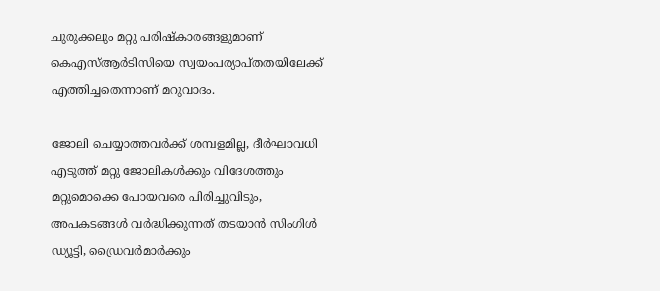ചുരുക്കലും മറ്റു പരിഷ്‌കാരങ്ങളുമാണ് കെഎസ്ആര്‍ടിസിയെ സ്വയംപര്യാപ്തതയിലേക്ക് എത്തിച്ചതെന്നാണ് മറുവാദം.

ജോലി ചെയ്യാത്തവര്‍ക്ക് ശമ്പളമില്ല, ദീര്‍ഘാവധി എടുത്ത് മറ്റു ജോലികള്‍ക്കും വിദേശത്തും മറ്റുമൊക്കെ പോയവരെ പിരിച്ചുവിടും, അപകടങ്ങള്‍ വര്‍ദ്ധിക്കുന്നത് തടയാന്‍ സിംഗിള്‍ ഡ്യൂട്ടി, ഡ്രൈവര്‍മാര്‍ക്കും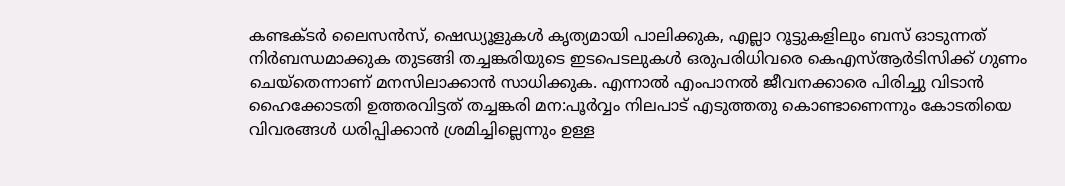കണ്ടക്ടര്‍ ലൈസന്‍സ്, ഷെഡ്യൂളുകള്‍ കൃത്യമായി പാലിക്കുക, എല്ലാ റൂട്ടുകളിലും ബസ് ഓടുന്നത് നിര്‍ബന്ധമാക്കുക തുടങ്ങി തച്ചങ്കരിയുടെ ഇടപെടലുകള്‍ ഒരുപരിധിവരെ കെഎസ്ആർടിസിക്ക് ഗുണം ചെയ്‌തെന്നാണ് മനസിലാക്കാന്‍ സാധിക്കുക. എന്നാല്‍ എംപാനല്‍ ജീവനക്കാരെ പിരിച്ചു വിടാന്‍ ഹൈക്കോടതി ഉത്തരവിട്ടത് തച്ചങ്കരി മന:പൂര്‍വ്വം നിലപാട് എടുത്തതു കൊണ്ടാണെന്നും കോടതിയെ വിവരങ്ങള്‍ ധരിപ്പിക്കാന്‍ ശ്രമിച്ചില്ലെന്നും ഉള്ള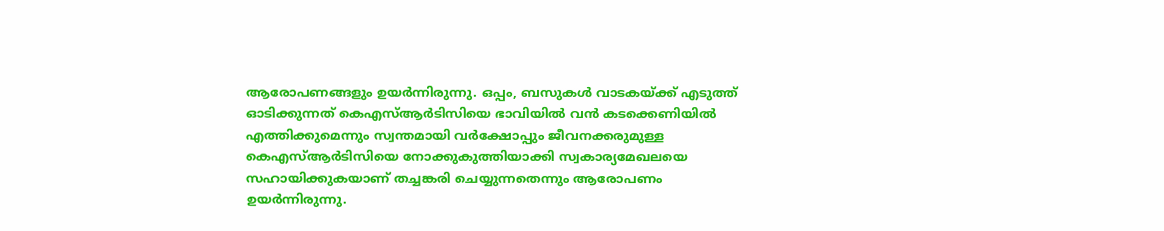ആരോപണങ്ങളും ഉയര്‍ന്നിരുന്നു. ഒപ്പം, ബസുകള്‍ വാടകയ്ക്ക് എടുത്ത് ഓടിക്കുന്നത് കെഎസ്ആര്‍ടിസിയെ ഭാവിയില്‍ വന്‍ കടക്കെണിയില്‍ എത്തിക്കുമെന്നും സ്വന്തമായി വര്‍ക്ഷോപ്പും ജീവനക്കരുമുള്ള കെഎസ്ആര്‍ടിസിയെ നോക്കുകുത്തിയാക്കി സ്വകാര്യമേഖലയെ സഹായിക്കുകയാണ് തച്ചങ്കരി ചെയ്യുന്നതെന്നും ആരോപണം ഉയര്‍ന്നിരുന്നു.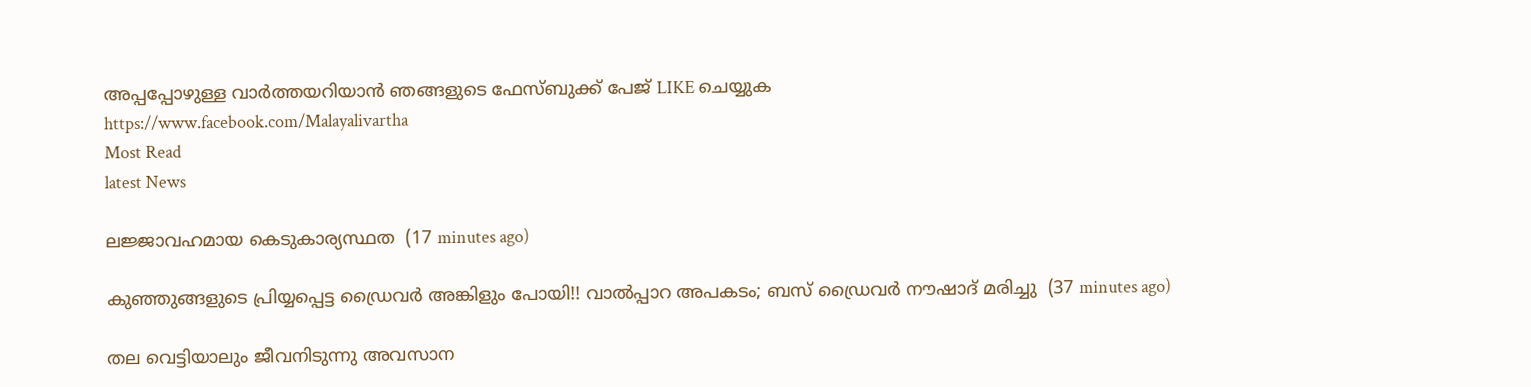അപ്പപ്പോഴുള്ള വാര്‍ത്തയറിയാന്‍ ഞങ്ങളുടെ ഫേസ്‌ബുക്ക്‌ പേജ് LIKE ചെയ്യുക
https://www.facebook.com/Malayalivartha
Most Read
latest News

ലജ്ജാവഹമായ കെടുകാര്യസ്ഥത  (17 minutes ago)

കുഞ്ഞുങ്ങളുടെ പ്രിയ്യപ്പെട്ട ഡ്രൈവർ അങ്കിളും പോയി!! വാൽപ്പാറ അപകടം; ബസ് ഡ്രൈവർ നൗഷാദ് മരിച്ചു  (37 minutes ago)

തല വെട്ടിയാലും ജീവനിടുന്നു അവസാന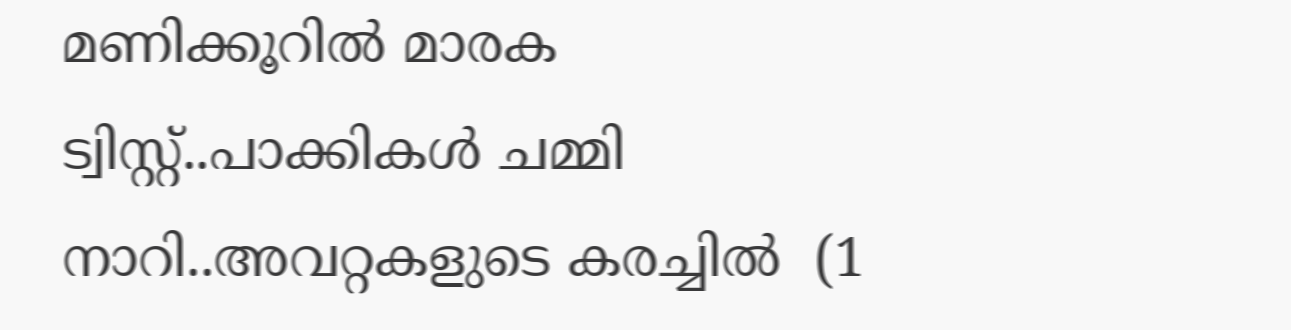മണിക്കൂറിൽ മാരക ട്വിസ്റ്റ്..പാക്കികൾ ചമ്മി നാറി..അവറ്റകളുടെ കരച്ചിൽ  (1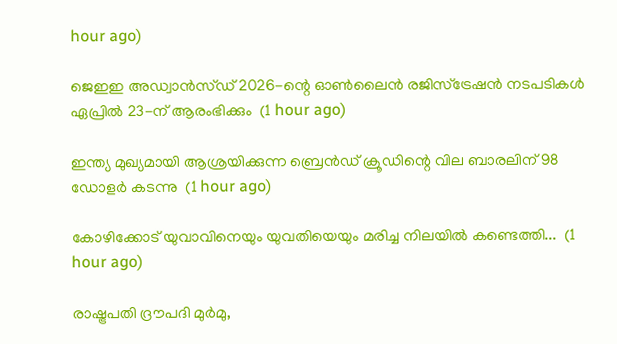hour ago)

ജെഇഇ അഡ്വാൻസ്ഡ് 2026-ന്റെ ഓൺലൈൻ രജിസ്ട്രേഷൻ നടപടികൾ ഏപ്രിൽ 23-ന് ആരംഭിക്കും  (1 hour ago)

ഇന്ത്യ മുഖ്യമായി ആശ്രയിക്കുന്ന ബ്രെന്‍ഡ് ക്രൂഡിന്റെ വില ബാരലിന് 98 ഡോളര്‍ കടന്നു  (1 hour ago)

കോഴിക്കോട് യുവാവിനെയും യുവതിയെയും മരിച്ച നിലയില്‍ കണ്ടെത്തി...  (1 hour ago)

രാഷ്ട്രപതി ദ്രൗപദി മുർമു,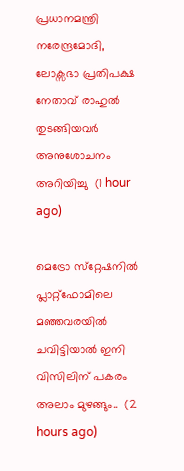പ്രധാനമന്ത്രി നരേന്ദ്രമോദി, ലോക്സഭാ പ്രതിപക്ഷ നേതാവ് രാഹുൽ തുടങ്ങിയവർ അനുശോചനം അറിയിച്ചു  (1 hour ago)

മെട്രോ സ്‌റ്റേഷനിൽ പ്ലാറ്റ്‌ഫോമിലെ മഞ്ഞവരയിൽ ചവിട്ടിയാൽ ഇനി വിസിലിന് പകരം അലാം മുഴങ്ങും..  (2 hours ago)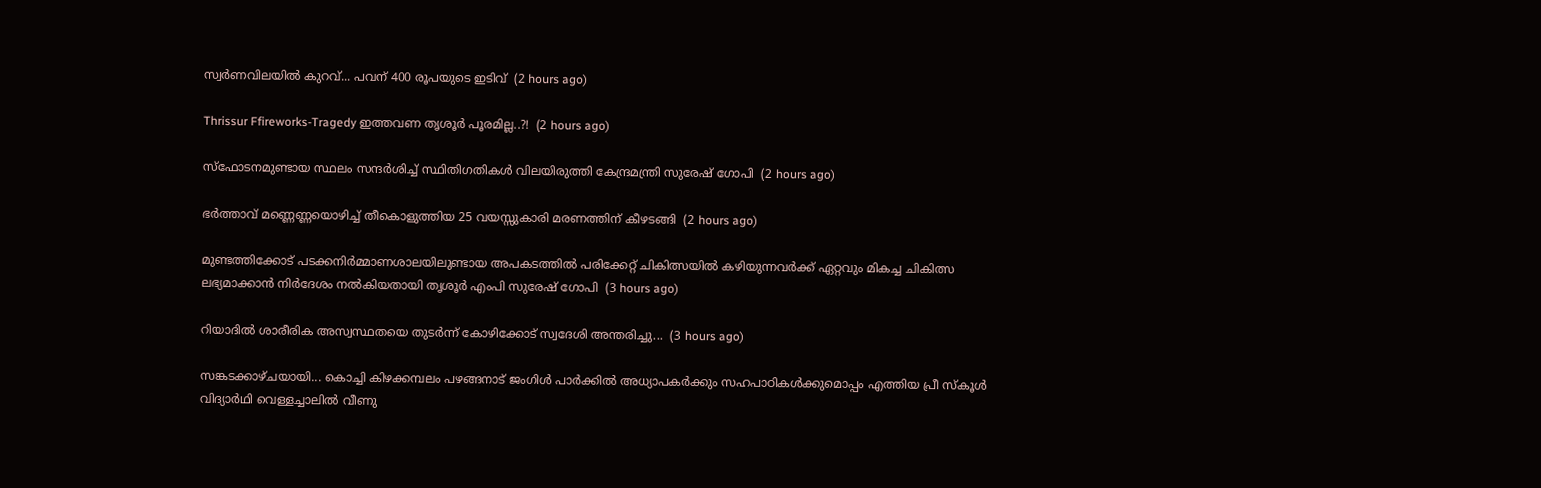സ്വര്‍ണവിലയിൽ കുറവ്... പവന് 400 രൂപയുടെ ഇടിവ്  (2 hours ago)

Thrissur Ffireworks-Tragedy ഇത്തവണ തൃശൂർ പൂരമില്ല..?!  (2 hours ago)

സ്‌ഫോടനമുണ്ടായ സ്ഥലം സന്ദർശിച്ച് സ്ഥിതിഗതികൾ വിലയിരുത്തി കേന്ദ്രമന്ത്രി സുരേഷ് ഗോപി  (2 hours ago)

ഭർത്താവ് മണ്ണെണ്ണയൊഴിച്ച് തീകൊളുത്തിയ 25 വയസ്സുകാരി മരണത്തിന് കീഴടങ്ങി  (2 hours ago)

മുണ്ടത്തിക്കോട് പടക്കനിർമ്മാണശാലയിലുണ്ടായ അപകടത്തിൽ പരിക്കേറ്റ് ചികിത്സയിൽ കഴിയുന്നവർക്ക് ഏറ്റവും മികച്ച ചികിത്സ ലഭ്യമാക്കാൻ നിർദേശം നൽകിയതായി തൃശൂർ എംപി സുരേഷ് ഗോപി  (3 hours ago)

റിയാദിൽ ശാരീരിക അസ്വസ്ഥതയെ തുടർന്ന് കോഴിക്കോട് സ്വദേശി അന്തരിച്ചു...  (3 hours ago)

സങ്കടക്കാഴ്ചയായി... കൊച്ചി കിഴക്കമ്പലം പഴങ്ങനാട് ജംഗിൾ പാർക്കിൽ അധ്യാപകർക്കും സഹപാഠികൾക്കുമൊപ്പം എത്തിയ പ്രീ സ്‌കൂൾ വിദ്യാർഥി വെള്ളച്ചാലിൽ വീണു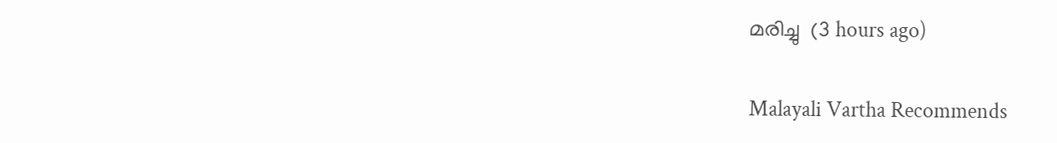മരിച്ചു  (3 hours ago)

Malayali Vartha Recommends